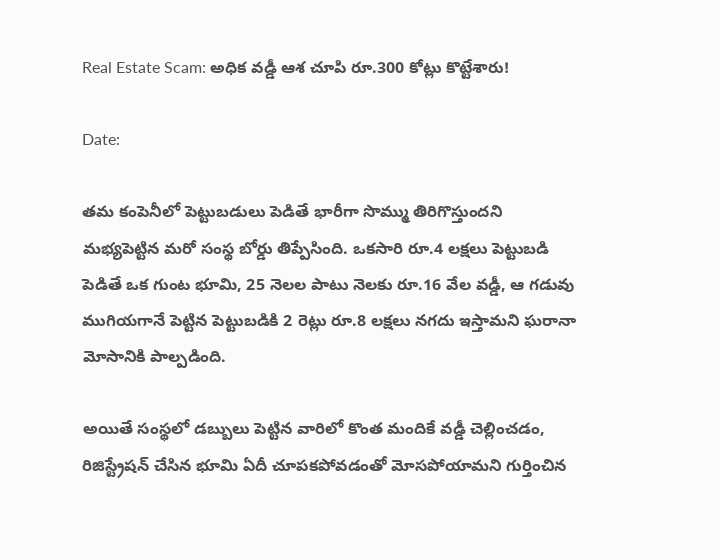Real Estate Scam: అధిక వడ్డీ ఆశ చూపి రూ.300 కోట్లు కొట్టేశారు!

Date:

తమ కంపెనీలో పెట్టుబడులు పెడితే భారీగా సొమ్ము తిరిగొస్తుందని మభ్యపెట్టిన మరో సంస్థ బోర్డు తిప్పేసింది. ఒకసారి రూ.4 లక్షలు పెట్టుబడి పెడితే ఒక గుంట భూమి, 25 నెలల పాటు నెలకు రూ.16 వేల వడ్డీ, ఆ గడువు ముగియగానే పెట్టిన పెట్టుబడికి 2 రెట్లు రూ.8 లక్షలు నగదు ఇస్తామని ఘరానా మోసానికి పాల్పడింది.

అయితే సంస్థలో డబ్బులు పెట్టిన వారిలో కొంత మందికే వడ్డీ చెల్లించడం, రిజిస్ట్రేషన్‌ చేసిన భూమి ఏదీ చూపకపోవడంతో మోసపోయామని గుర్తించిన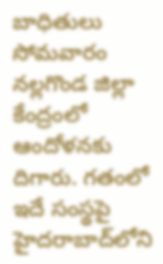బాధితులు సోమవారం నల్లగొండ జిల్లా కేంద్రంలో ఆందోళనకు దిగారు. గతంలో ఇదే సంస్థపై హైదరాబాద్‌లోని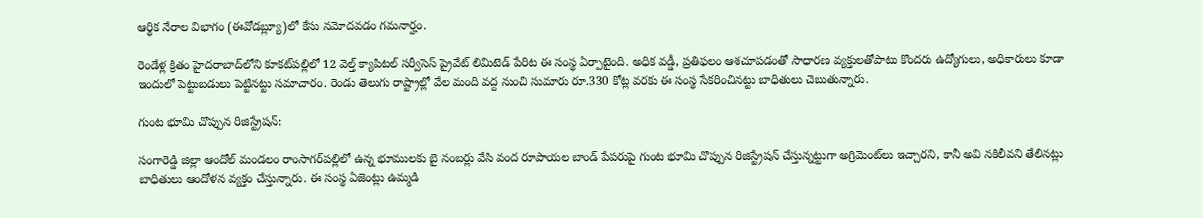ఆర్థిక నేరాల విభాగం (ఈవోడబ్ల్యూ)లో కేసు నమోదవడం గమనార్హం.

రెండేళ్ల క్రితం హైదరాబాద్‌లోని కూకట్‌పల్లిలో 12 వెల్త్‌ క్యాపిటల్‌ సర్వీసెస్‌ ప్రైవేట్‌ లిమిటెడ్‌ పేరిట ఈ సంస్థ ఏర్పాటైంది. అధిక వడ్డీ, ప్రతిఫలం ఆశచూపడంతో సాధారణ వ్యక్తులతోపాటు కొందరు ఉద్యోగులు, అధికారులు కూడా ఇందులో పెట్టుబడులు పెట్టినట్టు సమాచారం. రెండు తెలుగు రాష్ట్రాల్లో వేల మంది వద్ద నుంచి సుమారు రూ.330 కోట్ల వరకు ఈ సంస్థ సేకరించినట్టు బాధితులు చెబుతున్నారు.

గుంట భూమి చొప్పున రిజిస్ట్రేషన్‌:

సంగారెడ్డి జిల్లా ఆందోల్‌ మండలం రాంసాగర్‌పల్లిలో ఉన్న భూములకు బై నంబర్లు వేసి వంద రూపాయల బాండ్‌ పేపరుపై గుంట భూమి చొప్పున రిజిస్ట్రేషన్‌ చేస్తున్నట్టుగా అగ్రిమెంట్‌లు ఇచ్చారని, కానీ అవి నకిలీవని తేలినట్లు బాధితులు ఆందోళన వ్యక్తం చేస్తున్నారు. ఈ సంస్థ ఏజెంట్లు ఉమ్మడి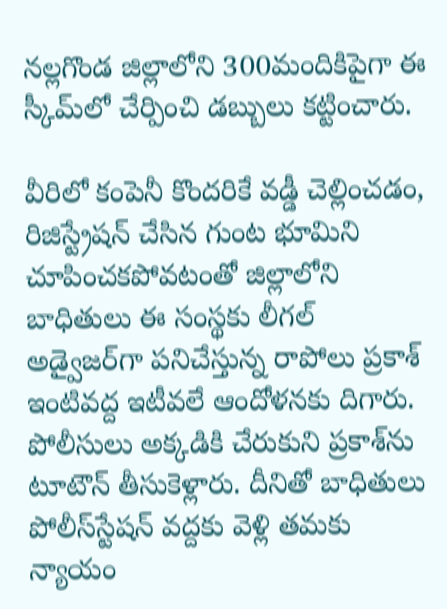నల్లగొండ జిల్లాలోని 300మందికిపైగా ఈ స్కీమ్‌లో చేర్పించి డబ్బులు కట్టించారు.

వీరిలో కంపెనీ కొందరికే వడ్డీ చెల్లించడం, రిజిస్ట్రేషన్‌ చేసిన గుంట భూమిని చూపించకపోవటంతో జిల్లాలోని బాధితులు ఈ సంస్థకు లీగల్‌ అడ్వైజర్‌గా పనిచేస్తున్న రాపోలు ప్రకాశ్‌ ఇంటివద్ద ఇటీవలే ఆందోళనకు దిగారు. పోలీసులు అక్కడికి చేరుకుని ప్రకాశ్‌ను టూటౌన్‌ తీసుకెళ్లారు. దీనితో బాధితులు పోలీస్‌స్టేషన్‌ వద్దకు వెళ్లి తమకు న్యాయం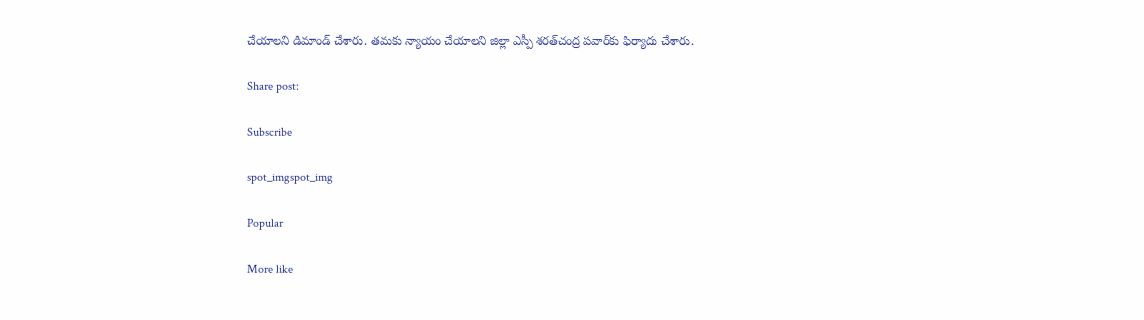చేయాలని డిమాండ్‌ చేశారు. తమకు న్యాయం చేయాలని జిల్లా ఎస్పీ శరత్‌చంద్ర పవార్‌కు ఫిర్యాదు చేశారు.

Share post:

Subscribe

spot_imgspot_img

Popular

More like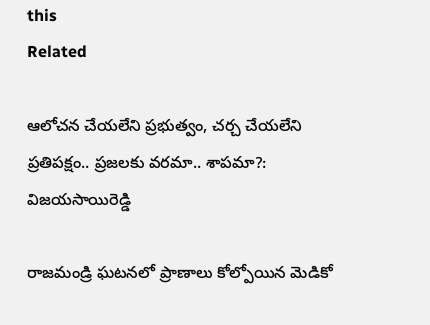this
Related

ఆలోచన చేయలేని ప్రభుత్వం, చర్చ చేయలేని ప్రతిపక్షం.. ప్రజలకు వరమా.. శాపమా?: విజయసాయిరెడ్డి

రాజమండ్రి ఘటనలో ప్రాణాలు కోల్పోయిన మెడికో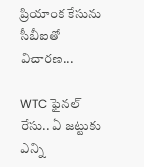ప్రియాంక కేసును సీబీఐతో విచారణ...

WTC ఫైనల్ రేసు.. ఏ జట్టుకు ఎన్ని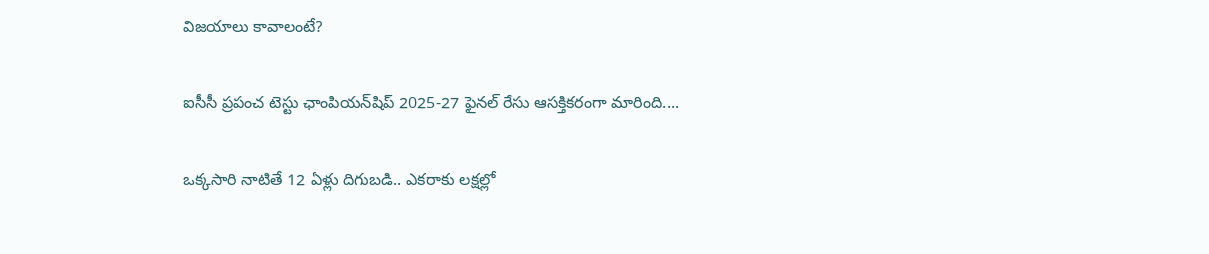విజయాలు కావాలంటే?

ఐసీసీ ప్రపంచ టెస్టు ఛాంపియన్‌షిప్ 2025-27 ఫైనల్ రేసు ఆసక్తికరంగా మారింది....

ఒక్కసారి నాటితే 12 ఏళ్లు దిగుబడి.. ఎకరాకు లక్షల్లో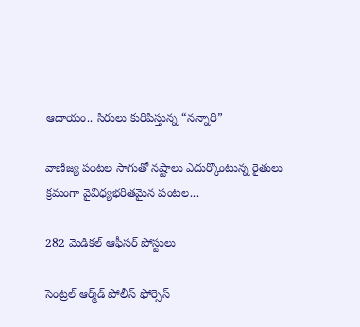ఆదాయం.. సిరులు కురిపిస్తున్న “నన్నారి”

వాణిజ్య పంటల సాగుతో నష్టాలు ఎదుర్కొంటున్న రైతులు క్రమంగా వైవిధ్యభరితమైన పంటల...

282 మెడికల్‌ ఆఫీసర్‌ పోస్టులు

సెంట్రల్‌ ఆర్మ్‌డ్‌ పోలీస్‌ ఫోర్సెస్‌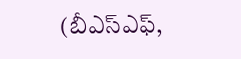(బీఎస్‌ఎఫ్‌,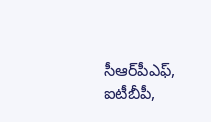సీఆర్‌పీఎఫ్‌, ఐటీబీపీ,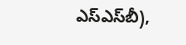ఎస్‌ఎస్‌బీ),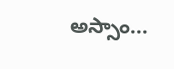అస్సాం...